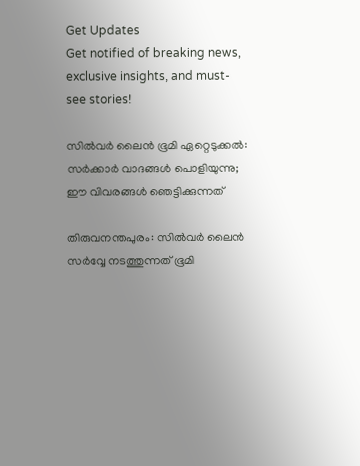Get Updates
Get notified of breaking news, exclusive insights, and must-see stories!

സിൽവർ ലൈൻ ഭൂമി ഏറ്റെടുക്കൽ: സർക്കാർ വാദങ്ങൾ പൊളിയുന്നു; ഈ വിവരങ്ങൾ ഞെട്ടിക്കുന്നത്

തിരുവനന്തപുരം: സിൽവർ ലൈൻ സർവ്വേ നടത്തുന്നത് ഭൂമി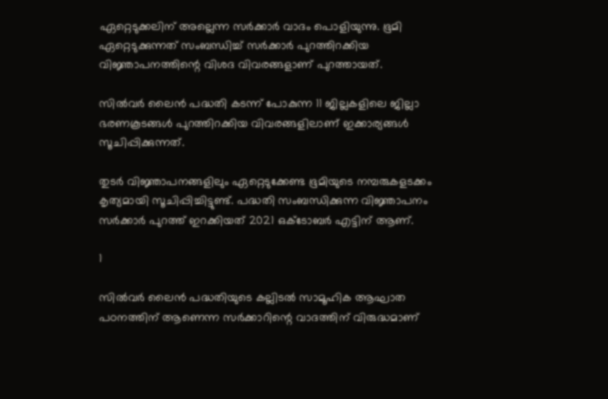ഏറ്റെടുക്കലിന് അല്ലെന്ന സർക്കാർ വാദം പൊളിയുന്നു. ഭൂമി ഏറ്റെടുക്കുന്നത് സംബന്ധിച്ച് സർക്കാർ പുറത്തിറക്കിയ വിജ്ഞാപനത്തിന്റെ വിശദ വിവരങ്ങളാണ് പുറത്തായത്.

സിൽവർ ലൈൻ പദ്ധതി കടന്ന് പോകുന്ന 11 ജില്ലകളിലെ ജില്ലാ ഭരണകൂടങ്ങൾ പുറത്തിറക്കിയ വിവരങ്ങളിലാണ് ഇക്കാര്യങ്ങൾ സൂചിപ്പിക്കുന്നത്.

തുടർ വിജ്ഞാപനങ്ങളിലും ഏറ്റെടുക്കേണ്ട ഭൂമിയുടെ നമ്പരുകളടക്കം കൃത്യമായി സൂചിപ്പിച്ചിട്ടുണ്ട്. പദ്ധതി സംബന്ധിക്കുന്ന വിജ്ഞാപനം സർക്കാർ പുറത്ത് ഇറക്കിയത് 2021 ഒക്ടോബർ എട്ടിന് ആണ്.

1

സിൽവർ ലൈൻ പദ്ധതിയുടെ കല്ലിടൽ സാമൂഹിക ആഘാത പഠനത്തിന് ആണെന്ന സർക്കാറിന്റെ വാദത്തിന് വിരുദ്ധമാണ്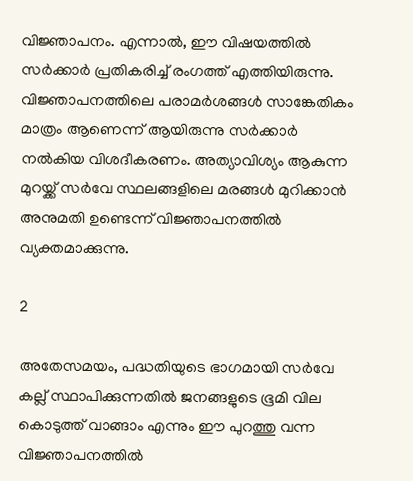വിജ്ഞാപനം. എന്നാൽ, ഈ വിഷയത്തിൽ സർക്കാർ പ്രതികരിച്ച് രംഗത്ത് എത്തിയിരുന്നു. വിജ്ഞാപനത്തിലെ പരാമർശങ്ങൾ സാങ്കേതികം മാത്രം ആണെന്ന് ആയിരുന്നു സർക്കാർ നൽകിയ വിശദീകരണം. അത്യാവിശ്യം ആകുന്ന മുറയ്ക്ക് സർവേ സ്ഥലങ്ങളിലെ മരങ്ങൾ മുറിക്കാൻ അനുമതി ഉണ്ടെന്ന് വിജ്ഞാപനത്തിൽ വ്യക്തമാക്കുന്നു.

2

അതേസമയം, പദ്ധതിയുടെ ഭാഗമായി സർവേ കല്ല് സ്ഥാപിക്കുന്നതിൽ ജനങ്ങളുടെ ഭൂമി വില കൊടുത്ത് വാങ്ങാം എന്നും ഈ പുറത്തു വന്ന വിജ്ഞാപനത്തിൽ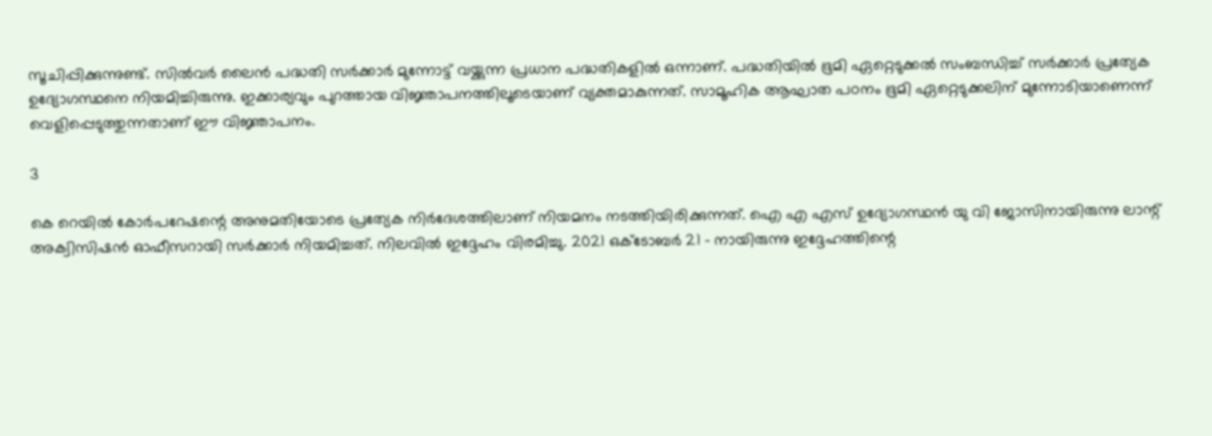സൂചിപ്പിക്കുന്നുണ്ട്. സിൽവർ ലൈൻ പദ്ധതി സർക്കാർ മുന്നോട്ട് വയ്ക്കുന്ന പ്രധാന പദ്ധതികളിൽ ഒന്നാണ്. പദ്ധതിയിൽ ഭൂമി ഏറ്റെടുക്കൽ സംബന്ധിച്ച് സർക്കാർ പ്രത്യേക ഉദ്യോഗസ്ഥനെ നിയമിച്ചിരുന്നു. ഇക്കാര്യവും പുറത്തായ വിജ്ഞാപനത്തിലൂടെയാണ് വ്യക്തമാകുന്നത്. സാമൂഹിക ആഘാത പഠനം ഭൂമി ഏറ്റെടുക്കലിന് മുന്നോടിയാണെന്ന് വെളിപ്പെടുത്തുന്നതാണ് ഈ വിജ്ഞാപനം.

3

കെ റെയിൽ കോർപറേഷന്റെ അനുമതിയോടെ പ്രത്യേക നിർദേശത്തിലാണ് നിയമനം നടത്തിയിരിക്കുന്നത്. ഐ എ എസ് ഉദ്യോഗസ്ഥൻ യു വി ജോസിനായിരുന്നു ലാന്റ് അക്വിസിഷൻ ഓഫീസറായി സർക്കാർ നിയമിച്ചത്. നിലവിൽ ഇദ്ദേഹം വിരമിച്ചു. 2021 ഒക്ടോബർ 21 - നായിരുന്നു ഇദ്ദേഹത്തിന്റെ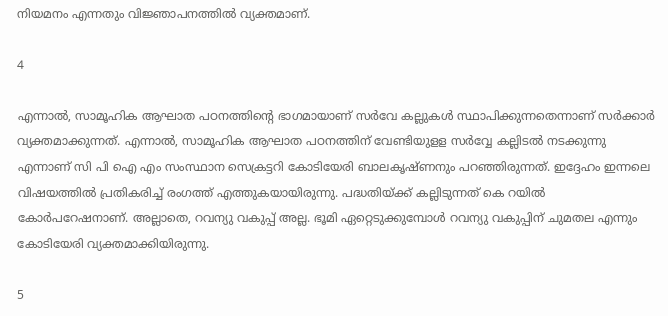നിയമനം എന്നതും വിജ്ഞാപനത്തിൽ വ്യക്തമാണ്.

4

എന്നാൽ, സാമൂഹിക ആഘാത പഠനത്തിന്റെ ഭാഗമായാണ് സർവേ കല്ലുകൾ സ്ഥാപിക്കുന്നതെന്നാണ് സർക്കാർ വ്യക്തമാക്കുന്നത്. എന്നാൽ, സാമൂഹിക ആഘാത പഠനത്തിന് വേണ്ടിയുളള സർവ്വേ കല്ലിടൽ നടക്കുന്നു എന്നാണ് സി പി ഐ എം സംസ്ഥാന സെക്രട്ടറി കോടിയേരി ബാലകൃഷ്ണനും പറഞ്ഞിരുന്നത്. ഇദ്ദേഹം ഇന്നലെ വിഷയത്തിൽ പ്രതികരിച്ച് രംഗത്ത് എത്തുകയായിരുന്നു. പദ്ധതിയ്ക്ക് കല്ലിടുന്നത് കെ റയിൽ കോർപറേഷനാണ്. അല്ലാതെ, റവന്യു വകുപ്പ് അല്ല. ഭൂമി ഏറ്റെടുക്കുമ്പോൾ റവന്യു വകുപ്പിന് ചുമതല എന്നും കോടിയേരി വ്യക്തമാക്കിയിരുന്നു.

5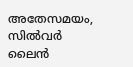അതേസമയം, സിൽവർ ലൈൻ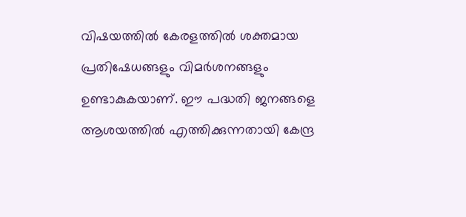വിഷയത്തിൽ കേരളത്തിൽ ശക്തമായ പ്രതിഷേധങ്ങളും വിമർശനങ്ങളും ഉണ്ടാകുകയാണ്. ഈ പദ്ധതി ജനങ്ങളെ ആശയത്തിൽ എത്തിക്കുന്നതായി കേന്ദ്ര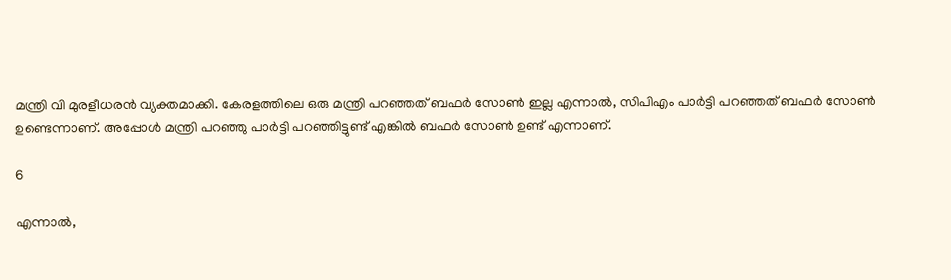മന്ത്രി വി മുരളീധരൻ വ്യക്തമാക്കി. കേരളത്തിലെ ഒരു മന്ത്രി പറഞ്ഞത് ബഫർ സോൺ ഇല്ല എന്നാൽ, സിപിഎം പാർട്ടി പറഞ്ഞത് ബഫർ സോൺ ഉണ്ടെന്നാണ്. അപ്പോൾ മന്ത്രി പറഞ്ഞു പാർട്ടി പറഞ്ഞിട്ടുണ്ട് എങ്കിൽ ബഫർ സോൺ ഉണ്ട് എന്നാണ്.

6

എന്നാൽ,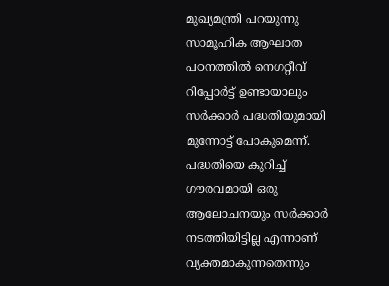മുഖ്യമന്ത്രി പറയുന്നു സാമൂഹിക ആഘാത പഠനത്തിൽ നെഗറ്റീവ് റിപ്പോർട്ട് ഉണ്ടായാലും സർക്കാർ പദ്ധതിയുമായി മുന്നോട്ട് പോകുമെന്ന്. പദ്ധതിയെ കുറിച്ച് ഗൗരവമായി ഒരു ആലോചനയും സർക്കാർ നടത്തിയിട്ടില്ല എന്നാണ് വ്യക്തമാകുന്നതെന്നും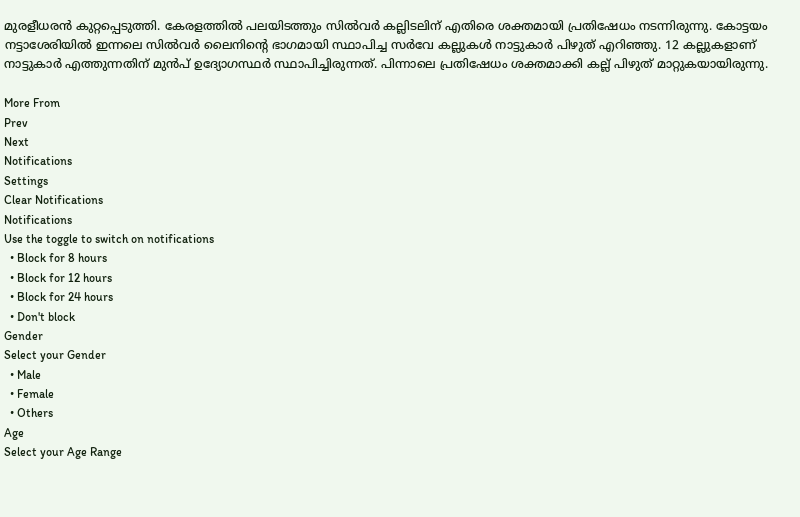മുരളീധരൻ കുറ്റപ്പെടുത്തി. കേരളത്തിൽ പലയിടത്തും സില്‍വര്‍ കല്ലിടലിന് എതിരെ ശക്തമായി പ്രതിഷേധം നടന്നിരുന്നു. കോട്ടയം നട്ടാശേരിയില്‍ ഇന്നലെ സില്‍വര്‍ ലൈനിന്റെ ഭാഗമായി സ്ഥാപിച്ച സര്‍വേ കല്ലുകള്‍ നാട്ടുകാര്‍ പിഴുത് എറിഞ്ഞു. 12 കല്ലുകളാണ് നാട്ടുകാർ എത്തുന്നതിന് മുന്‍പ് ഉദ്യോഗസ്ഥര്‍ സ്ഥാപിച്ചിരുന്നത്. പിന്നാലെ പ്രതിഷേധം ശക്തമാക്കി കല്ല് പിഴുത് മാറ്റുകയായിരുന്നു.

More From
Prev
Next
Notifications
Settings
Clear Notifications
Notifications
Use the toggle to switch on notifications
  • Block for 8 hours
  • Block for 12 hours
  • Block for 24 hours
  • Don't block
Gender
Select your Gender
  • Male
  • Female
  • Others
Age
Select your Age Range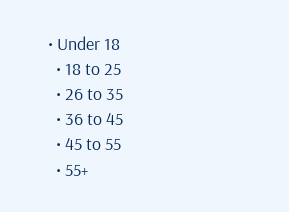• Under 18
  • 18 to 25
  • 26 to 35
  • 36 to 45
  • 45 to 55
  • 55+